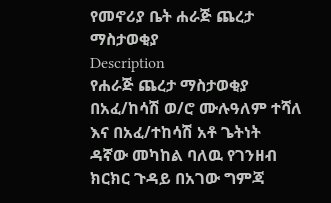የመኖሪያ ቤት ሐራጅ ጨረታ ማስታወቂያ
Description
የሐራጅ ጨረታ ማስታወቂያ
በአፈ/ከሳሽ ወ/ሮ ሙሉዓለም ተሻለ እና በአፈ/ተከሳሽ አቶ ጌትነት ዳኛው መካከል ባለዉ የገንዘብ ክርክር ጉዳይ በአገው ግምጃ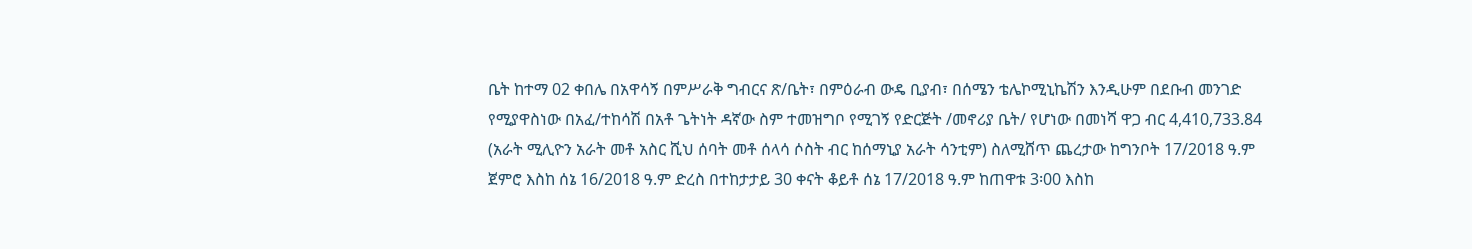ቤት ከተማ 02 ቀበሌ በአዋሳኝ በምሥራቅ ግብርና ጽ/ቤት፣ በምዕራብ ውዴ ቢያብ፣ በሰሜን ቴሌኮሚኒኬሽን እንዲሁም በደቡብ መንገድ የሚያዋስነው በአፈ/ተከሳሽ በአቶ ጌትነት ዳኛው ስም ተመዝግቦ የሚገኝ የድርጅት /መኖሪያ ቤት/ የሆነው በመነሻ ዋጋ ብር 4,410,733.84 (አራት ሚሊዮን አራት መቶ አስር ሺህ ሰባት መቶ ሰላሳ ሶስት ብር ከሰማኒያ አራት ሳንቲም) ስለሚሸጥ ጨረታው ከግንቦት 17/2018 ዓ.ም ጀምሮ እስከ ሰኔ 16/2018 ዓ.ም ድረስ በተከታታይ 30 ቀናት ቆይቶ ሰኔ 17/2018 ዓ.ም ከጠዋቱ 3፡00 እስከ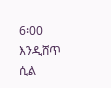6፡00 እንዲሸጥ ሲል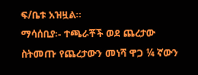ፍ/ቤቱ አዝዟል።
ማሳሰቢያ፡- ተጫራቾች ወደ ጨረታው ስትመጡ የጨረታውን መነሻ ዋጋ ¼ ኛውን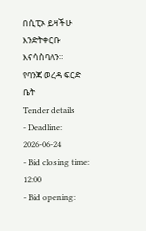በሲፒኦ ይዛችሁ እንድትቀርቡ እናሳስባለን።
የባንጃ ወረዳ ፍርድ ቤት
Tender details
- Deadline: 2026-06-24
- Bid closing time: 12:00
- Bid opening: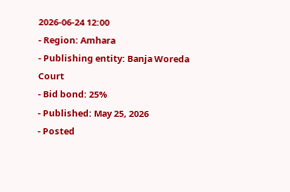2026-06-24 12:00
- Region: Amhara
- Publishing entity: Banja Woreda Court
- Bid bond: 25%
- Published: May 25, 2026
- Posted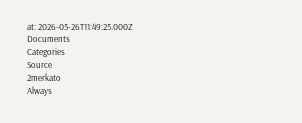at: 2026-05-26T11:49:25.000Z
Documents
Categories
Source
2merkato
Always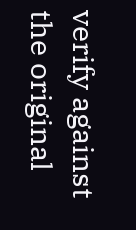verify against the original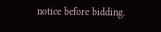notice before bidding.